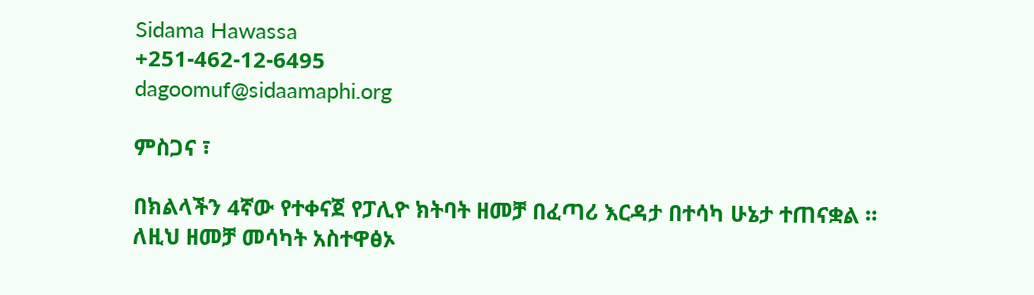Sidama Hawassa
+251-462-12-6495
dagoomuf@sidaamaphi.org

ምስጋና ፣

በክልላችን 4ኛው የተቀናጀ የፓሊዮ ክትባት ዘመቻ በፈጣሪ እርዳታ በተሳካ ሁኔታ ተጠናቋል ። ለዚህ ዘመቻ መሳካት አስተዋፅኦ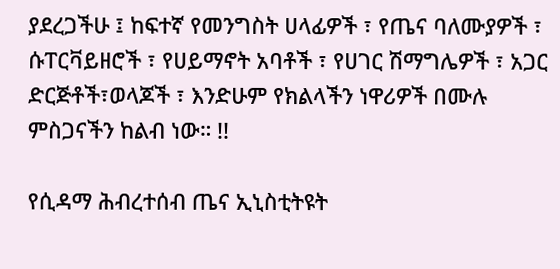ያደረጋችሁ ፤ ከፍተኛ የመንግስት ሀላፊዎች ፣ የጤና ባለሙያዎች ፣ ሱፐርቫይዘሮች ፣ የሀይማኖት አባቶች ፣ የሀገር ሽማግሌዎች ፣ አጋር ድርጅቶች፣ወላጆች ፣ እንድሁም የክልላችን ነዋሪዎች በሙሉ ምስጋናችን ከልብ ነው። !!

የሲዳማ ሕብረተሰብ ጤና ኢኒስቲትዩት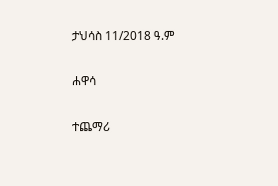ታህሳስ 11/2018 ዓ.ም

ሐዋሳ

ተጨማሪ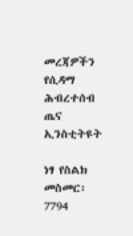መረጃዎችን የሲዳማ ሕብረተሰብ ጤና ኢንስቲትዩት

ነፃ የስልክ መስመር፡ 7794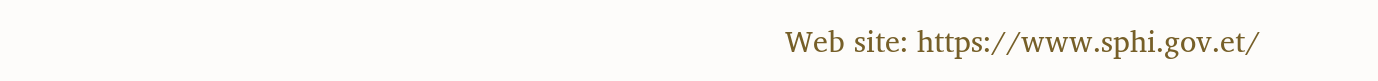Web site: https://www.sphi.gov.et/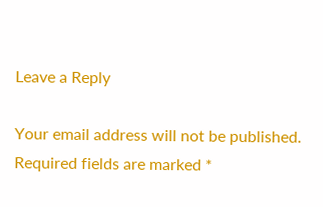Leave a Reply

Your email address will not be published. Required fields are marked *